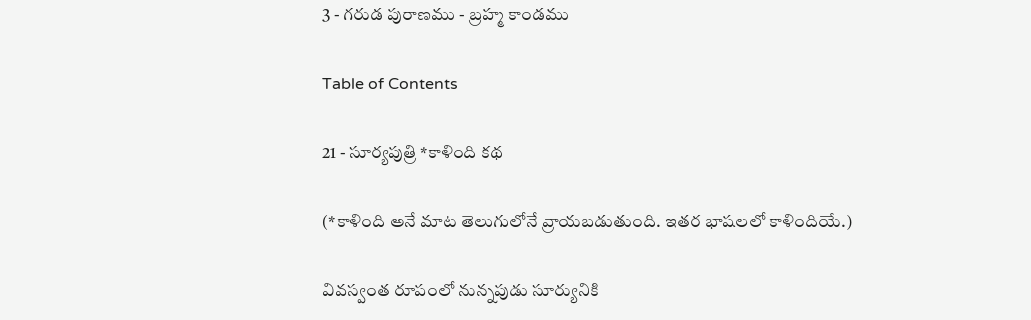3 - గరుడ పురాణము - బ్రహ్మ కాండము

Table of Contents

21 - సూర్యపుత్రి *కాళింది కథ

(*కాళింది అనే మాట తెలుగులోనే వ్రాయబడుతుంది. ఇతర భాషలలో కాళిందియే.)

వివస్వంత రూపంలో నున్నపుడు సూర్యునికి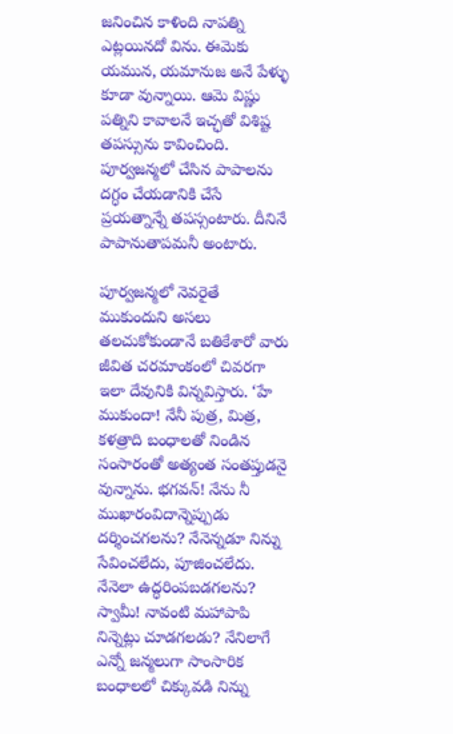జనించిన కాళింది నాపత్ని ఎట్లయినదో విను. ఈమెకు యమున, యమానుజ అనే పేళ్ళు కూడా వున్నాయి. ఆమె విష్ణు పత్నిని కావాలనే ఇచ్ఛతో విశిష్ట తపస్సును కావించింది. పూర్వజన్మలో చేసిన పాపాలను దగ్ధం చేయడానికి చేసే ప్రయత్నాన్నే తపస్సంటారు. దీనినే పాపానుతాపమనీ అంటారు.

పూర్వజన్మలో నెవరైతే ముకుందుని అసలు తలచుకోకుండానే బతికేశారో వారు జీవిత చరమాంకంలో చివరగా ఇలా దేవునికి విన్నవిస్తారు. ‘హే ముకుందా! నేనీ పుత్ర, మిత్ర, కళత్రాది బంధాలతో నిండిన సంసారంతో అత్యంత సంతప్తుడనై వున్నాను. భగవన్! నేను నీ ముఖారంవిదాన్నెప్పుడు దర్శించగలను? నేనెన్నడూ నిన్ను సేవించలేదు, పూజించలేదు. నేనెలా ఉద్ధరింపబడగలను? స్వామీ! నావంటి మహాపాపి నిన్నెట్లు చూడగలడు? నేనిలాగే ఎన్నో జన్మలుగా సాంసారిక బంధాలలో చిక్కువడి నిన్ను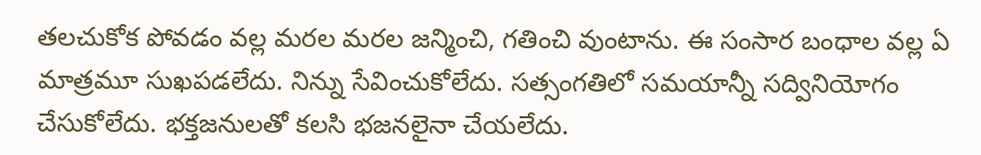తలచుకోక పోవడం వల్ల మరల మరల జన్మించి, గతించి వుంటాను. ఈ సంసార బంధాల వల్ల ఏ మాత్రమూ సుఖపడలేదు. నిన్ను సేవించుకోలేదు. సత్సంగతిలో సమయాన్నీ సద్వినియోగం చేసుకోలేదు. భక్తజనులతో కలసి భజనలైనా చేయలేదు.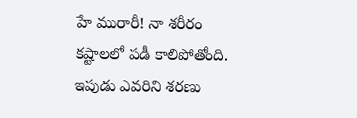హే మురారీ! నా శరీరం కష్టాలలో పడీ కాలిపోతోంది. ఇపుడు ఎవరిని శరణు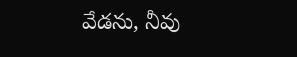వేడను, నీవు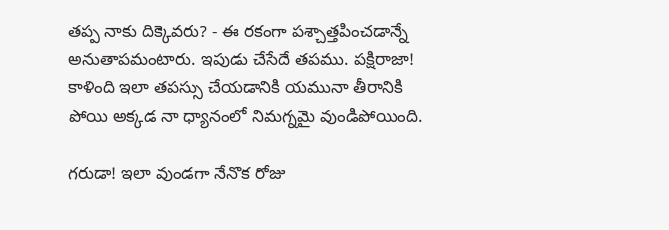తప్ప నాకు దిక్కెవరు? - ఈ రకంగా పశ్చాత్తపించడాన్నే అనుతాపమంటారు. ఇపుడు చేసేదే తపము. పక్షిరాజా! కాళింది ఇలా తపస్సు చేయడానికి యమునా తీరానికి పోయి అక్కడ నా ధ్యానంలో నిమగ్నమై వుండిపోయింది.

గరుడా! ఇలా వుండగా నేనొక రోజు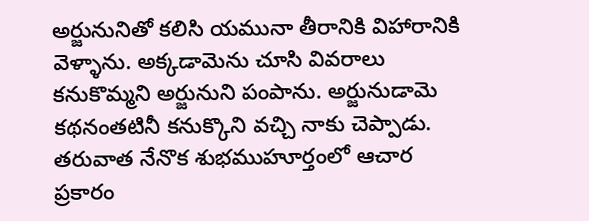అర్జునునితో కలిసి యమునా తీరానికి విహారానికి వెళ్ళాను. అక్కడామెను చూసి వివరాలు కనుకొమ్మని అర్జునుని పంపాను. అర్జునుడామె కథనంతటినీ కనుక్కొని వచ్చి నాకు చెప్పాడు. తరువాత నేనొక శుభముహూర్తంలో ఆచార ప్రకారం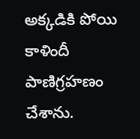అక్కడికి పోయి కాళిందీ పాణిగ్రహణం చేశాను.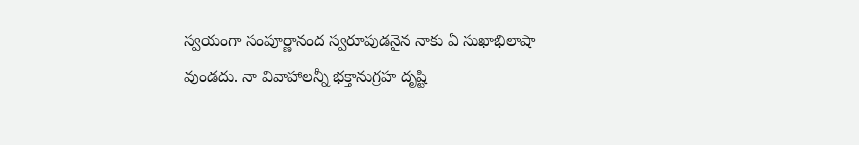స్వయంగా సంపూర్ణానంద స్వరూపుడనైన నాకు ఏ సుఖాభిలాషా వుండదు. నా వివాహాలన్నీ భక్తానుగ్రహ దృష్టి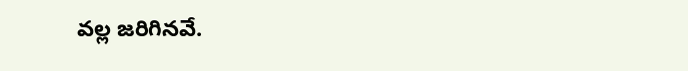వల్ల జరిగినవే.